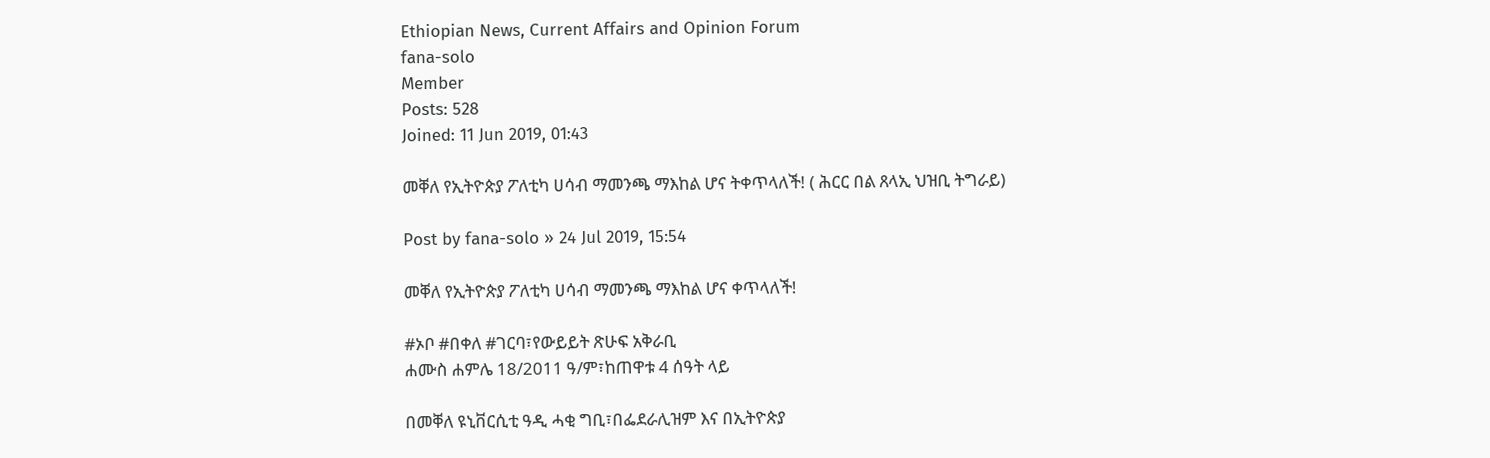Ethiopian News, Current Affairs and Opinion Forum
fana-solo
Member
Posts: 528
Joined: 11 Jun 2019, 01:43

መቐለ የኢትዮጵያ ፖለቲካ ሀሳብ ማመንጫ ማእከል ሆና ትቀጥላለች! ( ሕርር በል ጸላኢ ህዝቢ ትግራይ)

Post by fana-solo » 24 Jul 2019, 15:54

መቐለ የኢትዮጵያ ፖለቲካ ሀሳብ ማመንጫ ማእከል ሆና ቀጥላለች!

#ኦቦ #በቀለ #ገርባ፣የውይይት ጽሁፍ አቅራቢ
ሐሙስ ሐምሌ 18/2011 ዓ/ም፣ከጠዋቱ 4 ሰዓት ላይ

በመቐለ ዩኒቨርሲቲ ዓዲ ሓቂ ግቢ፣በፌደራሊዝም እና በኢትዮጵያ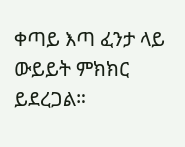ቀጣይ እጣ ፈንታ ላይ ውይይት ምክክር ይደረጋል።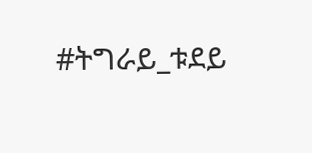#ትግራይ_ቱደይ